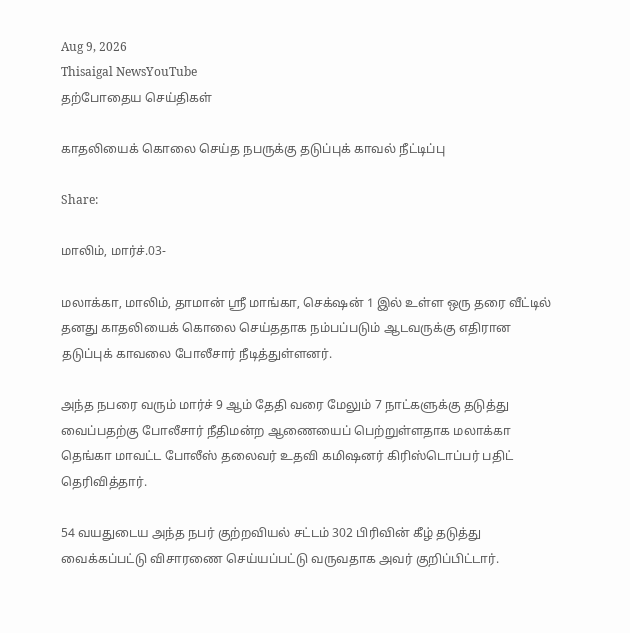Aug 9, 2026
Thisaigal NewsYouTube
தற்போதைய செய்திகள்

காதலியைக் கொலை செய்த நபருக்கு தடுப்புக் காவல் நீட்டிப்பு

Share:

மாலிம், மார்ச்.03-

மலாக்கா, மாலிம், தாமான் ஶ்ரீ மாங்கா, செக்‌ஷன் 1 இல் உள்ள ஒரு தரை வீட்டில் தனது காதலியைக் கொலை செய்ததாக நம்பப்படும் ஆடவருக்கு எதிரான தடுப்புக் காவலை போலீசார் நீடித்துள்ளனர்.

அந்த நபரை வரும் மார்ச் 9 ஆம் தேதி வரை மேலும் 7 நாட்களுக்கு தடுத்து வைப்பதற்கு போலீசார் நீதிமன்ற ஆணையைப் பெற்றுள்ளதாக மலாக்கா தெங்கா மாவட்ட போலீஸ் தலைவர் உதவி கமிஷனர் கிரிஸ்டொப்பர் பதிட் தெரிவித்தார்.

54 வயதுடைய அந்த நபர் குற்றவியல் சட்டம் 302 பிரிவின் கீழ் தடுத்து வைக்கப்பட்டு விசாரணை செய்யப்பட்டு வருவதாக அவர் குறிப்பிட்டார்.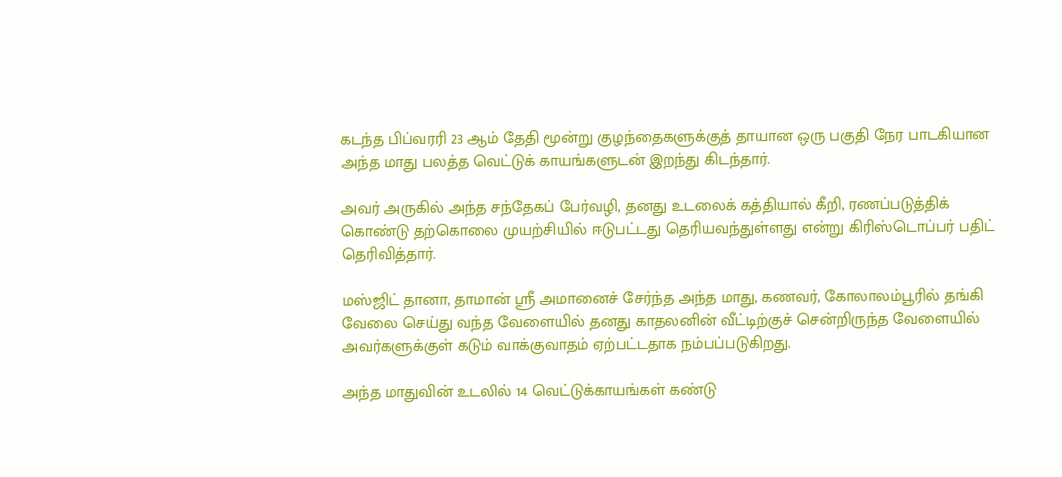கடந்த பிப்வரரி 23 ஆம் தேதி மூன்று குழந்தைகளுக்குத் தாயான ஒரு பகுதி நேர பாடகியான அந்த மாது பலத்த வெட்டுக் காயங்களுடன் இறந்து கிடந்தார்.

அவர் அருகில் அந்த சந்தேகப் பேர்வழி, தனது உடலைக் கத்தியால் கீறி, ரணப்படுத்திக் கொண்டு தற்கொலை முயற்சியில் ஈடுபட்டது தெரியவந்துள்ளது என்று கிரிஸ்டொப்பர் பதிட் தெரிவித்தார்.

மஸ்ஜிட் தானா, தாமான் ஸ்ரீ அமானைச் சேர்ந்த அந்த மாது, கணவர், கோலாலம்பூரில் தங்கி வேலை செய்து வந்த வேளையில் தனது காதலனின் வீட்டிற்குச் சென்றிருந்த வேளையில் அவர்களுக்குள் கடும் வாக்குவாதம் ஏற்பட்டதாக நம்பப்படுகிறது.

அந்த மாதுவின் உடலில் 14 வெட்டுக்காயங்கள் கண்டு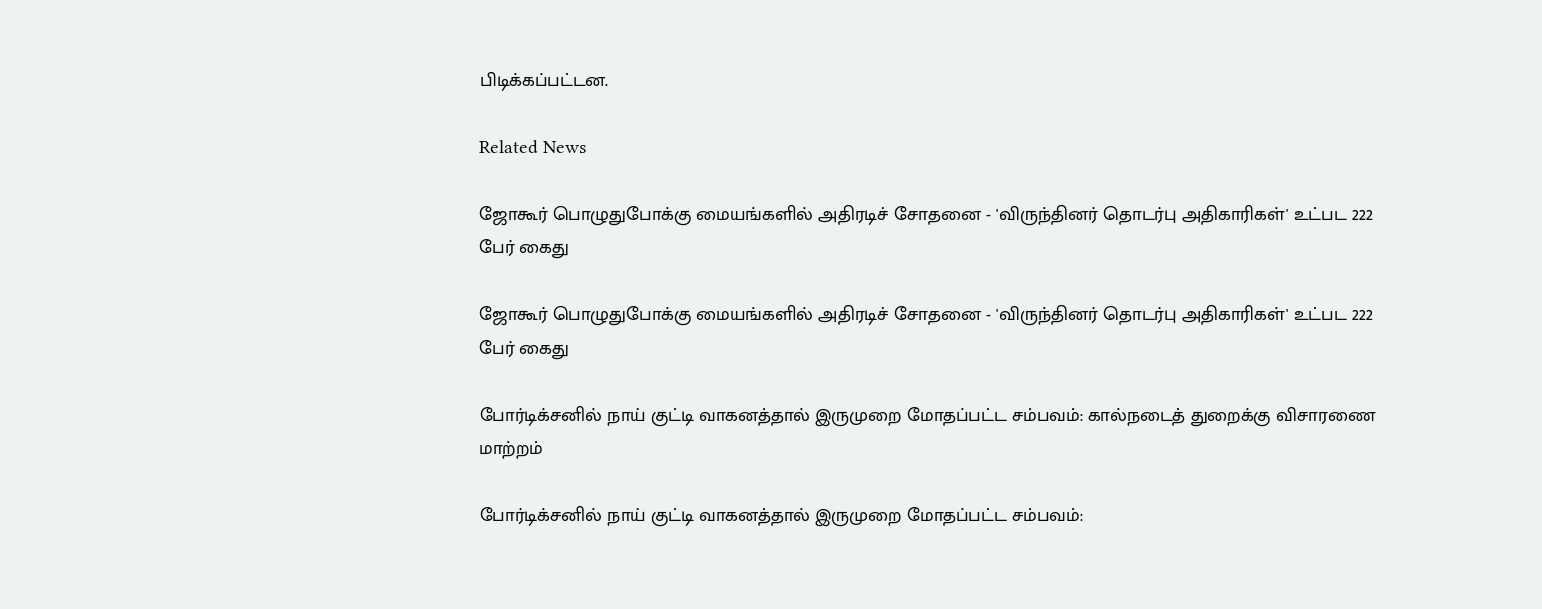பிடிக்கப்பட்டன.

Related News

ஜோகூர் பொழுதுபோக்கு மையங்களில் அதிரடிச் சோதனை - 'விருந்தினர் தொடர்பு அதிகாரிகள்' உட்பட 222 பேர் கைது

ஜோகூர் பொழுதுபோக்கு மையங்களில் அதிரடிச் சோதனை - 'விருந்தினர் தொடர்பு அதிகாரிகள்' உட்பட 222 பேர் கைது

போர்டிக்சனில் நாய் குட்டி வாகனத்தால் இருமுறை மோதப்பட்ட சம்பவம்: கால்நடைத் துறைக்கு விசாரணை மாற்றம்

போர்டிக்சனில் நாய் குட்டி வாகனத்தால் இருமுறை மோதப்பட்ட சம்பவம்: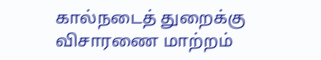கால்நடைத் துறைக்கு விசாரணை மாற்றம்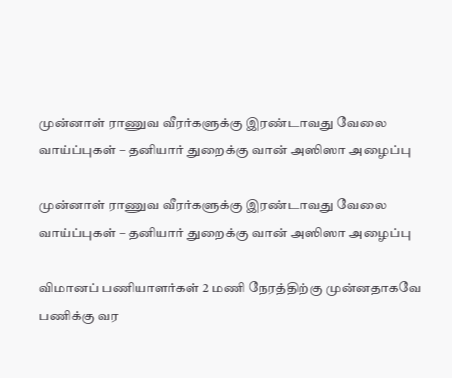முன்னாள் ராணுவ வீரர்களுக்கு இரண்டாவது வேலை வாய்ப்புகள் – தனியார் துறைக்கு வான் அஸிஸா அழைப்பு

முன்னாள் ராணுவ வீரர்களுக்கு இரண்டாவது வேலை வாய்ப்புகள் – தனியார் துறைக்கு வான் அஸிஸா அழைப்பு

விமானப் பணியாளர்கள் 2 மணி நேரத்திற்கு முன்னதாகவே பணிக்கு வர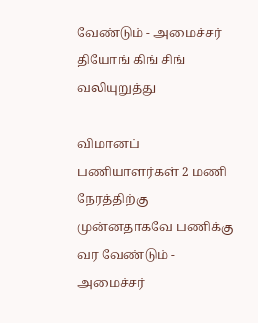வேண்டும் - அமைச்சர் தியோங் கிங் சிங் வலியுறுத்து

விமானப் பணியாளர்கள் 2 மணி நேரத்திற்கு முன்னதாகவே பணிக்கு வர வேண்டும் - அமைச்சர்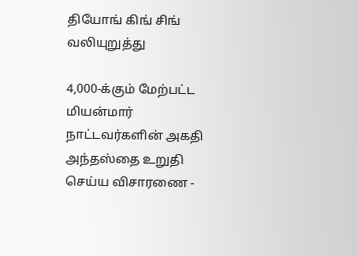தியோங் கிங் சிங் வலியுறுத்து

4,000-க்கும் மேற்பட்ட மியன்மார் நாட்டவர்களின் அகதி அந்தஸ்தை உறுதி செய்ய விசாரணை -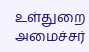உள்துறை அமைச்சர்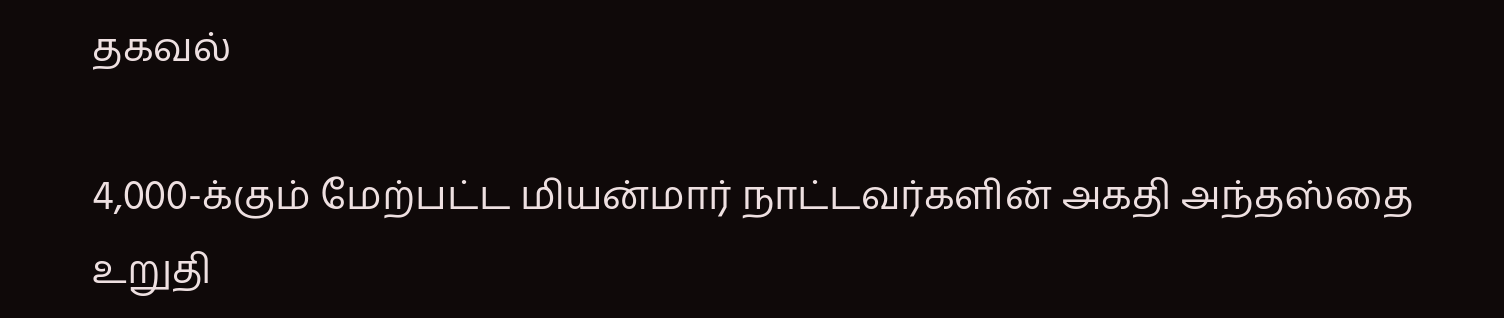தகவல்

4,000-க்கும் மேற்பட்ட மியன்மார் நாட்டவர்களின் அகதி அந்தஸ்தை உறுதி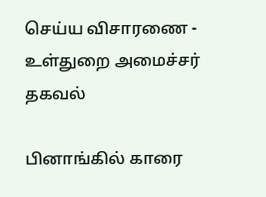செய்ய விசாரணை - உள்துறை அமைச்சர் தகவல்

பினாங்கில் காரை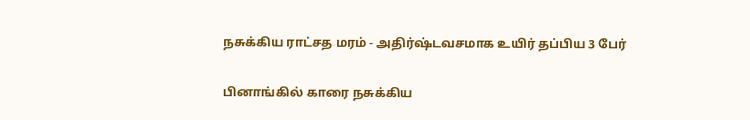நசுக்கிய ராட்சத மரம் - அதிர்ஷ்டவசமாக உயிர் தப்பிய 3 பேர்

பினாங்கில் காரை நசுக்கிய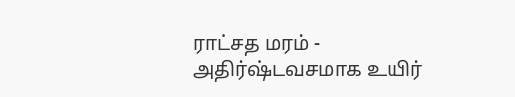ராட்சத மரம் - அதிர்ஷ்டவசமாக உயிர்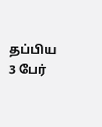தப்பிய 3 பேர்